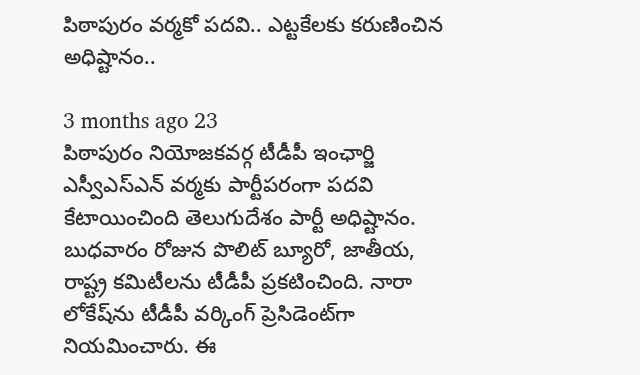పిఠాపురం వర్మకో పదవి.. ఎట్టకేలకు కరుణించిన అధిష్టానం..

3 months ago 23
పిఠాపురం నియోజకవర్గ టీడీపీ ఇంఛార్జి ఎస్వీఎస్ఎన్ వర్మకు పార్టీపరంగా పదవి కేటాయించింది తెలుగుదేశం పార్టీ అధిష్టానం. బుధవారం రోజున పొలిట్ బ్యూరో, జాతీయ, రాష్ట్ర కమిటీలను టీడీపీ ప్రకటించింది. నారా లోకేష్‌ను టీడీపీ వర్కింగ్ ప్రెసిడెంట్‌గా నియమించారు. ఈ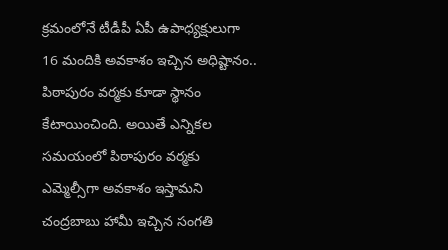క్రమంలోనే టీడీపీ ఏపీ ఉపాధ్యక్షులుగా 16 మందికి అవకాశం ఇచ్చిన అధిష్టానం.. పిఠాపురం వర్మకు కూడా స్థానం కేటాయించింది. అయితే ఎన్నికల సమయంలో పిఠాపురం వర్మకు ఎమ్మెల్సీగా అవకాశం ఇస్తామని చంద్రబాబు హామీ ఇచ్చిన సంగతి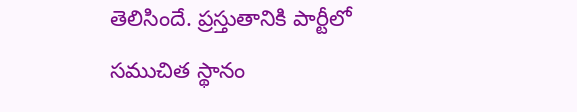తెలిసిందే. ప్రస్తుతానికి పార్టీలో సముచిత స్థానం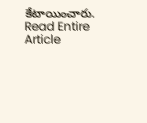కేటాయించారు.
Read Entire Article